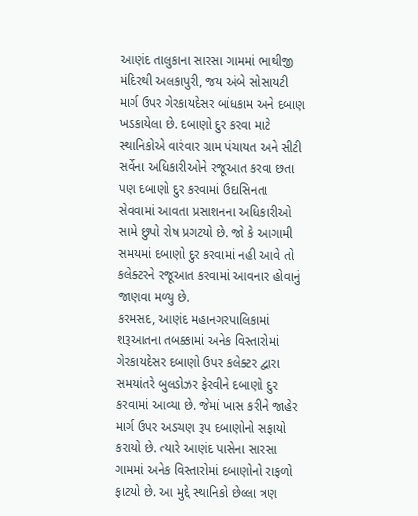આણંદ તાલુકાના સારસા ગામમાં ભાથીજી મંદિરથી અલકાપુરી, જય અંબે સોસાયટી માર્ગ ઉપર ગેરકાયદેસર બાંધકામ અને દબાણ ખડકાયેલા છે. દબાણો દુર કરવા માટે સ્થાનિકોએ વારંવાર ગ્રામ પંચાયત અને સીટી સર્વેના અધિકારીઓને રજૂઆત કરવા છતા પણ દબાણો દુર કરવામાં ઉદાસિનતા સેવવામાં આવતા પ્રસાશનના અધિકારીઓ સામે છુપો રોષ પ્રગટયો છે. જો કે આગામી સમયમાં દબાણો દુર કરવામાં નહી આવે તો કલેક્ટરને રજૂઆત કરવામાં આવનાર હોવાનું જાણવા મળ્યુ છે.
કરમસદ, આણંદ મહાનગરપાલિકામાં શરૂઆતના તબક્કામાં અનેક વિસ્તારોમાં ગેરકાયદેસર દબાણો ઉપર કલેક્ટર દ્વારા સમયાંતરે બુલડોઝર ફેરવીને દબાણો દુર કરવામાં આવ્યા છે. જેમાં ખાસ કરીને જાહેર માર્ગ ઉપર અડચણ રૂપ દબાણોનો સફાયો કરાયો છે. ત્યારે આણંદ પાસેના સારસા ગામમાં અનેક વિસ્તારોમાં દબાણોનો રાફળો ફાટયો છે. આ મુદ્દે સ્થાનિકો છેલ્લા ત્રણ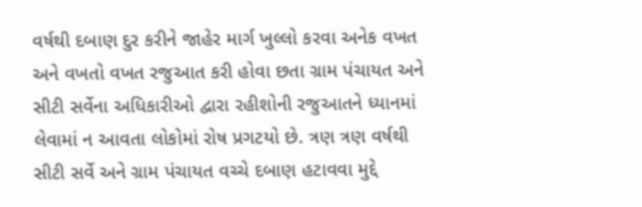વર્ષથી દબાણ દુર કરીને જાહેર માર્ગ ખુલ્લો કરવા અનેક વખત અને વખતો વખત રજુઆત કરી હોવા છતા ગ્રામ પંચાયત અને સીટી સર્વેના અધિકારીઓ દ્વારા રહીશોની રજુઆતને ધ્યાનમાં લેવામાં ન આવતા લોકોમાં રોષ પ્રગટયો છે. ત્રણ ત્રણ વર્ષથી સીટી સર્વે અને ગ્રામ પંચાયત વચ્ચે દબાણ હટાવવા મુદ્દે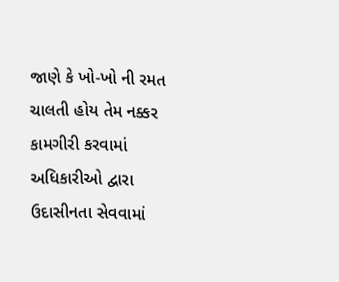જાણે કે ખો-ખો ની રમત ચાલતી હોય તેમ નક્કર કામગીરી કરવામાં અધિકારીઓ દ્વારા ઉદાસીનતા સેવવામાં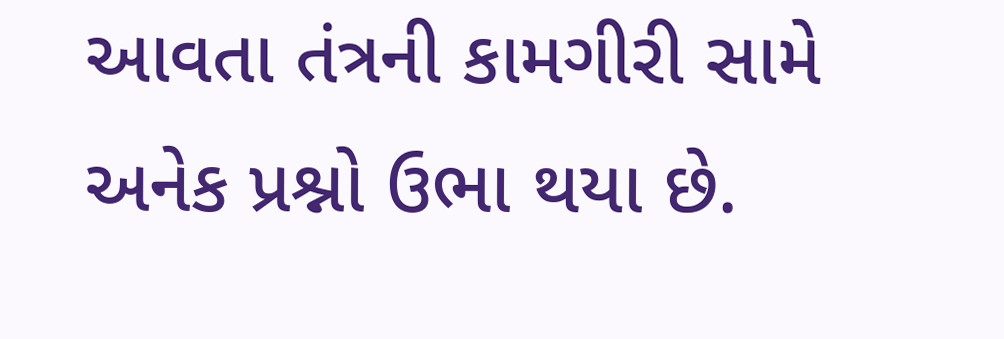આવતા તંત્રની કામગીરી સામે અનેક પ્રશ્નો ઉભા થયા છે.